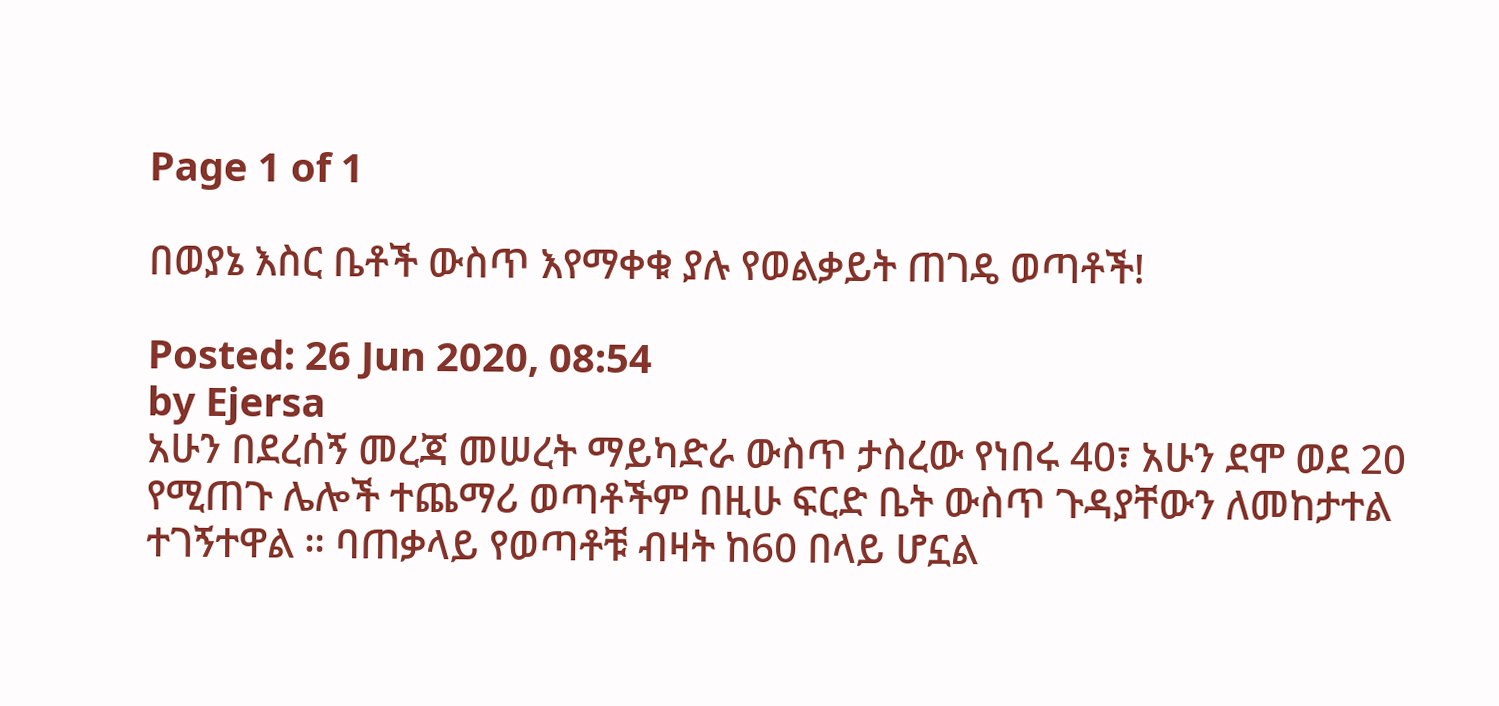Page 1 of 1

በወያኔ እስር ቤቶች ውስጥ እየማቀቁ ያሉ የወልቃይት ጠገዴ ወጣቶች!

Posted: 26 Jun 2020, 08:54
by Ejersa
አሁን በደረሰኝ መረጃ መሠረት ማይካድራ ውስጥ ታስረው የነበሩ 40፣ አሁን ደሞ ወደ 20 የሚጠጉ ሌሎች ተጨማሪ ወጣቶችም በዚሁ ፍርድ ቤት ውስጥ ጉዳያቸውን ለመከታተል ተገኝተዋል ። ባጠቃላይ የወጣቶቹ ብዛት ከ60 በላይ ሆኗል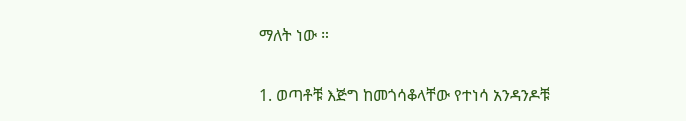ማለት ነው ።

1. ወጣቶቹ እጅግ ከመጎሳቆላቸው የተነሳ አንዳንዶቹ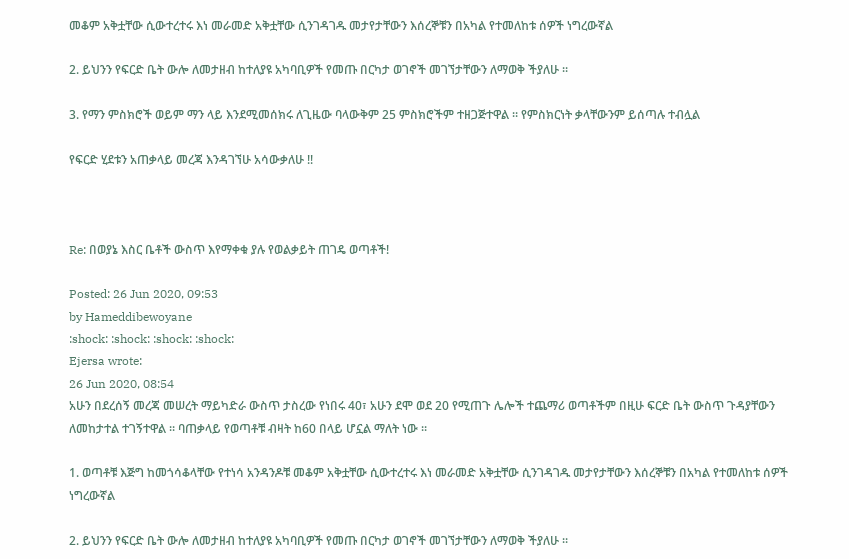መቆም አቅቷቸው ሲውተረተሩ እነ መራመድ አቅቷቸው ሲንገዳገዱ መታየታቸውን እሰረኞቹን በአካል የተመለከቱ ሰዎች ነግረውኛል

2. ይህንን የፍርድ ቤት ውሎ ለመታዘብ ከተለያዩ አካባቢዎች የመጡ በርካታ ወገኖች መገኘታቸውን ለማወቅ ችያለሁ ።

3. የማን ምስክሮች ወይም ማን ላይ እንደሚመሰክሩ ለጊዜው ባላውቅም 25 ምስክሮችም ተዘጋጅተዋል ። የምስክርነት ቃላቸውንም ይሰጣሉ ተብሏል

የፍርድ ሂደቱን አጠቃላይ መረጃ እንዳገኘሁ አሳውቃለሁ !!



Re: በወያኔ እስር ቤቶች ውስጥ እየማቀቁ ያሉ የወልቃይት ጠገዴ ወጣቶች!

Posted: 26 Jun 2020, 09:53
by Hameddibewoyane
:shock: :shock: :shock: :shock:
Ejersa wrote:
26 Jun 2020, 08:54
አሁን በደረሰኝ መረጃ መሠረት ማይካድራ ውስጥ ታስረው የነበሩ 40፣ አሁን ደሞ ወደ 20 የሚጠጉ ሌሎች ተጨማሪ ወጣቶችም በዚሁ ፍርድ ቤት ውስጥ ጉዳያቸውን ለመከታተል ተገኝተዋል ። ባጠቃላይ የወጣቶቹ ብዛት ከ60 በላይ ሆኗል ማለት ነው ።

1. ወጣቶቹ እጅግ ከመጎሳቆላቸው የተነሳ አንዳንዶቹ መቆም አቅቷቸው ሲውተረተሩ እነ መራመድ አቅቷቸው ሲንገዳገዱ መታየታቸውን እሰረኞቹን በአካል የተመለከቱ ሰዎች ነግረውኛል

2. ይህንን የፍርድ ቤት ውሎ ለመታዘብ ከተለያዩ አካባቢዎች የመጡ በርካታ ወገኖች መገኘታቸውን ለማወቅ ችያለሁ ።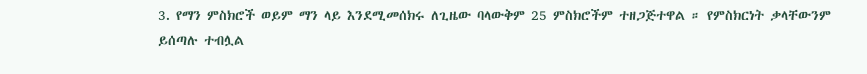3. የማን ምስክሮች ወይም ማን ላይ እንደሚመሰክሩ ለጊዜው ባላውቅም 25 ምስክሮችም ተዘጋጅተዋል ። የምስክርነት ቃላቸውንም ይሰጣሉ ተብሏል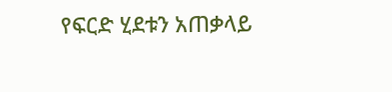የፍርድ ሂደቱን አጠቃላይ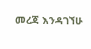መረጃ እንዳገኘሁ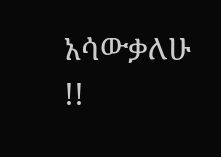አሳውቃለሁ !!